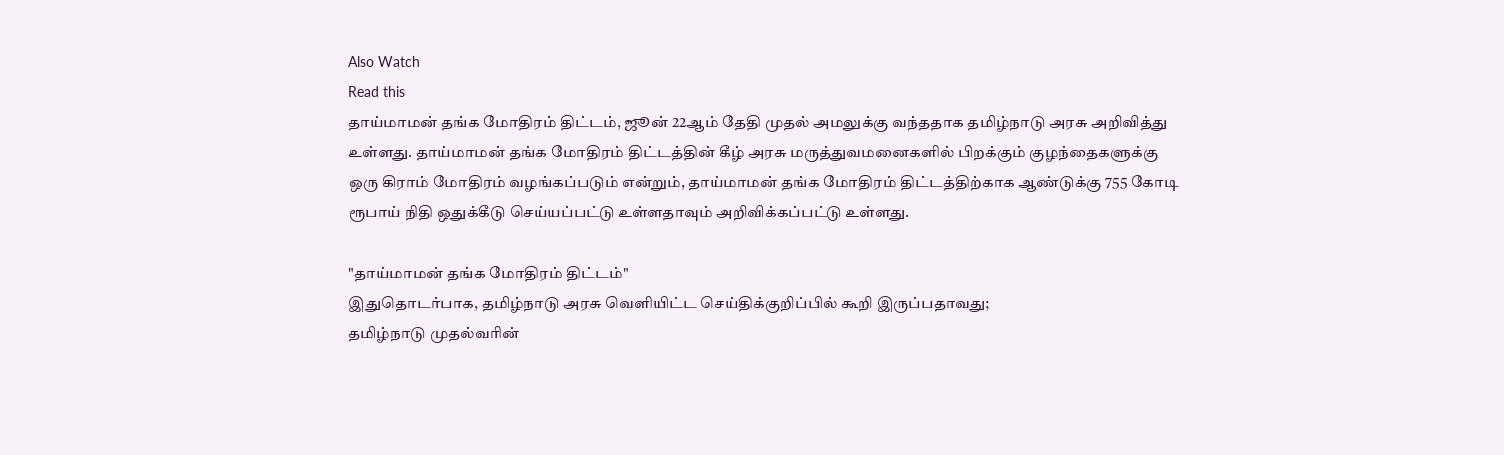Also Watch
Read this
தாய்மாமன் தங்க மோதிரம் திட்டம், ஜூன் 22ஆம் தேதி முதல் அமலுக்கு வந்ததாக தமிழ்நாடு அரசு அறிவித்து உள்ளது. தாய்மாமன் தங்க மோதிரம் திட்டத்தின் கீழ் அரசு மருத்துவமனைகளில் பிறக்கும் குழந்தைகளுக்கு ஒரு கிராம் மோதிரம் வழங்கப்படும் என்றும், தாய்மாமன் தங்க மோதிரம் திட்டத்திற்காக ஆண்டுக்கு 755 கோடி ரூபாய் நிதி ஒதுக்கீடு செய்யப்பட்டு உள்ளதாவும் அறிவிக்கப்பட்டு உள்ளது.

"தாய்மாமன் தங்க மோதிரம் திட்டம்"
இதுதொடர்பாக, தமிழ்நாடு அரசு வெளியிட்ட செய்திக்குறிப்பில் கூறி இருப்பதாவது;
தமிழ்நாடு முதல்வரின்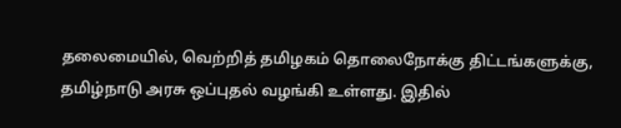தலைமையில், வெற்றித் தமிழகம் தொலைநோக்கு திட்டங்களுக்கு, தமிழ்நாடு அரசு ஒப்புதல் வழங்கி உள்ளது. இதில்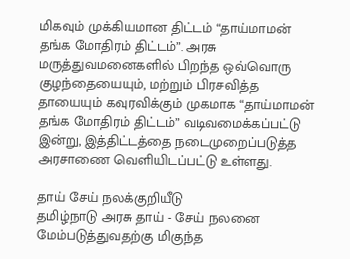மிகவும் முக்கியமான திட்டம் “தாய்மாமன் தங்க மோதிரம் திட்டம்”. அரசு மருத்துவமனைகளில் பிறந்த ஒவ்வொரு குழந்தையையும், மற்றும் பிரசவித்த தாயையும் கவுரவிக்கும் முகமாக “தாய்மாமன் தங்க மோதிரம் திட்டம்” வடிவமைக்கப்பட்டு இன்று, இத்திட்டத்தை நடைமுறைப்படுத்த அரசாணை வெளியிடப்பட்டு உள்ளது.

தாய் சேய் நலக்குறியீடு
தமிழ்நாடு அரசு தாய் - சேய் நலனை மேம்படுத்துவதற்கு மிகுந்த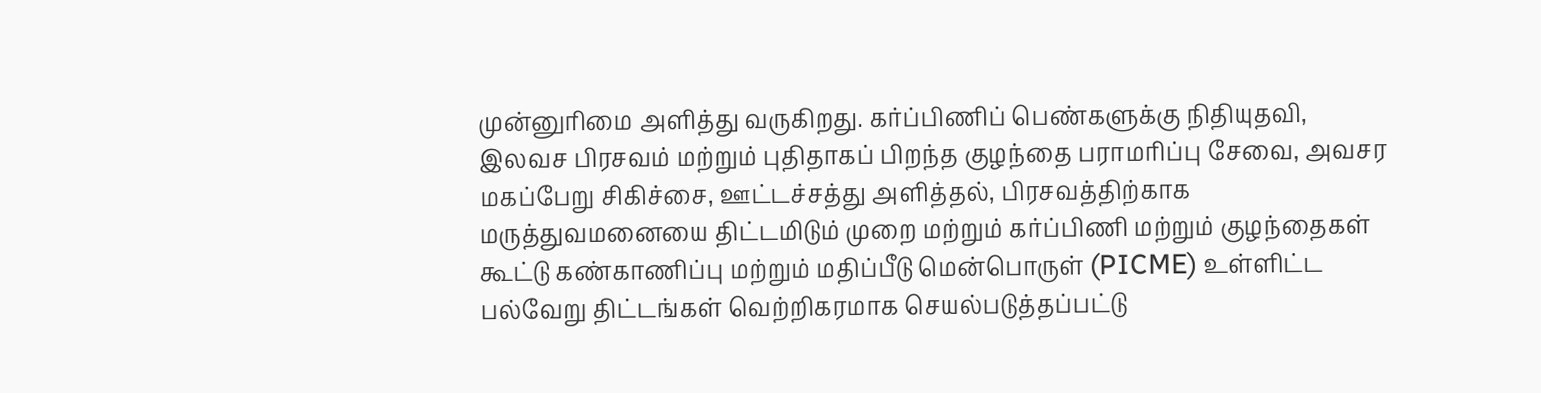முன்னுரிமை அளித்து வருகிறது. கர்ப்பிணிப் பெண்களுக்கு நிதியுதவி, இலவச பிரசவம் மற்றும் புதிதாகப் பிறந்த குழந்தை பராமரிப்பு சேவை, அவசர மகப்பேறு சிகிச்சை, ஊட்டச்சத்து அளித்தல், பிரசவத்திற்காக மருத்துவமனையை திட்டமிடும் முறை மற்றும் கர்ப்பிணி மற்றும் குழந்தைகள் கூட்டு கண்காணிப்பு மற்றும் மதிப்பீடு மென்பொருள் (PICME) உள்ளிட்ட பல்வேறு திட்டங்கள் வெற்றிகரமாக செயல்படுத்தப்பட்டு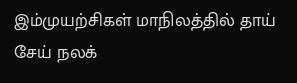இம்முயற்சிகள் மாநிலத்தில் தாய் சேய் நலக்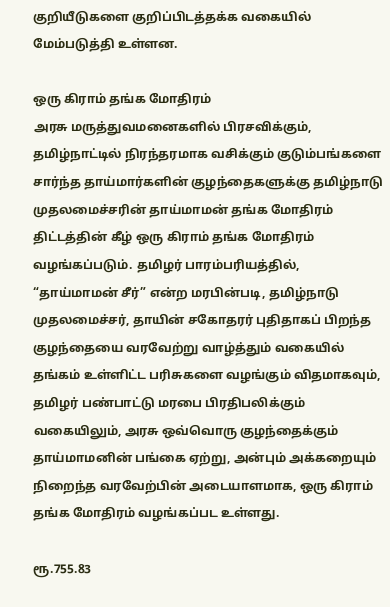குறியீடுகளை குறிப்பிடத்தக்க வகையில் மேம்படுத்தி உள்ளன.

ஒரு கிராம் தங்க மோதிரம்
அரசு மருத்துவமனைகளில் பிரசவிக்கும், தமிழ்நாட்டில் நிரந்தரமாக வசிக்கும் குடும்பங்களை சார்ந்த தாய்மார்களின் குழந்தைகளுக்கு தமிழ்நாடு முதலமைச்சரின் தாய்மாமன் தங்க மோதிரம் திட்டத்தின் கீழ் ஒரு கிராம் தங்க மோதிரம் வழங்கப்படும். தமிழர் பாரம்பரியத்தில், “தாய்மாமன் சீர்” என்ற மரபின்படி, தமிழ்நாடு முதலமைச்சர், தாயின் சகோதரர் புதிதாகப் பிறந்த குழந்தையை வரவேற்று வாழ்த்தும் வகையில் தங்கம் உள்ளிட்ட பரிசுகளை வழங்கும் விதமாகவும், தமிழர் பண்பாட்டு மரபை பிரதிபலிக்கும் வகையிலும், அரசு ஒவ்வொரு குழந்தைக்கும் தாய்மாமனின் பங்கை ஏற்று, அன்பும் அக்கறையும் நிறைந்த வரவேற்பின் அடையாளமாக, ஒரு கிராம் தங்க மோதிரம் வழங்கப்பட உள்ளது.

ரூ.755.83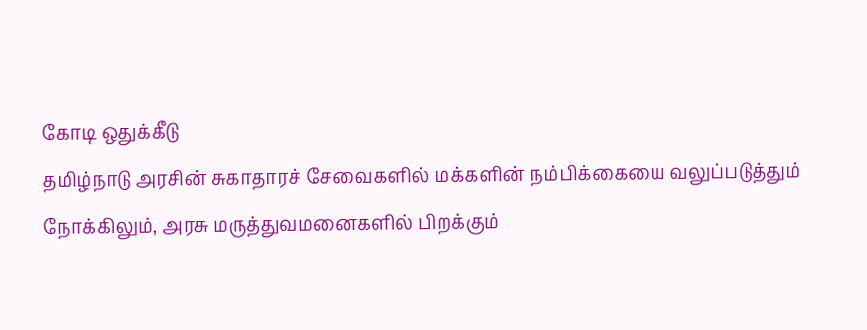கோடி ஒதுக்கீடு
தமிழ்நாடு அரசின் சுகாதாரச் சேவைகளில் மக்களின் நம்பிக்கையை வலுப்படுத்தும் நோக்கிலும், அரசு மருத்துவமனைகளில் பிறக்கும்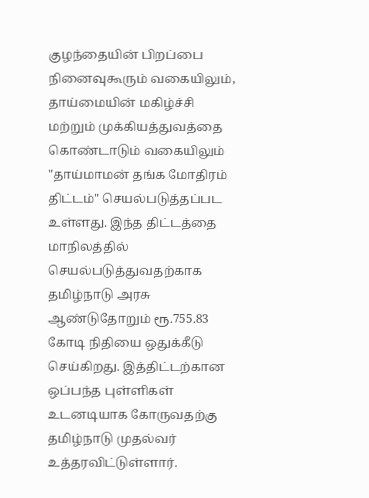குழந்தையின் பிறப்பை நினைவுகூரும் வகையிலும், தாய்மையின் மகிழ்ச்சி மற்றும் முக்கியத்துவத்தை கொண்டாடும் வகையிலும் "தாய்மாமன் தங்க மோதிரம் திட்டம்" செயல்படுத்தப்பட உள்ளது. இந்த திட்டத்தை மாநிலத்தில் செயல்படுத்துவதற்காக தமிழ்நாடு அரசு ஆண்டுதோறும் ரூ.755.83 கோடி நிதியை ஒதுக்கீடு செய்கிறது. இத்திட்டற்கான ஒப்பந்த புள்ளிகள் உடனடியாக கோருவதற்கு தமிழ்நாடு முதல்வர் உத்தரவிட்டுள்ளார்.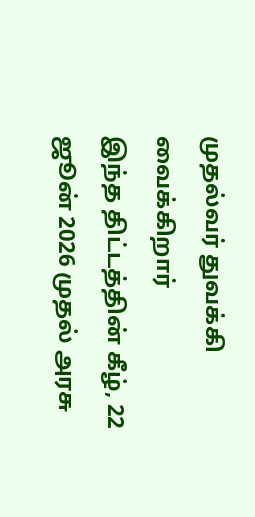முதல்வர் துவக்கி வைக்கிறார்
இந்த திட்டத்தின் கீழ், 22 ஜூன் 2026 முதல் அரசு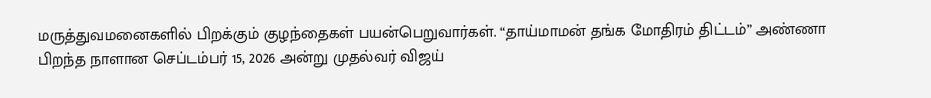மருத்துவமனைகளில் பிறக்கும் குழந்தைகள் பயன்பெறுவார்கள். “தாய்மாமன் தங்க மோதிரம் திட்டம்” அண்ணா பிறந்த நாளான செப்டம்பர் 15, 2026 அன்று முதல்வர் விஜய்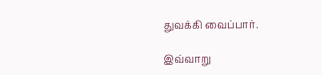துவக்கி வைப்பார்.

இவ்வாறு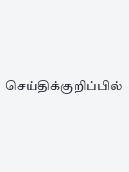செய்திக்குறிப்பில்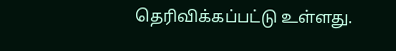தெரிவிக்கப்பட்டு உள்ளது.